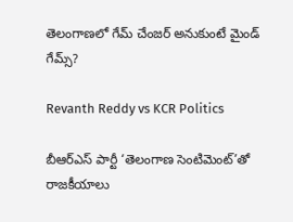తెలంగాణలో గేమ్‌ చేంజర్ అనుకుంటే మైండ్ గేమ్స్‌?

Revanth Reddy vs KCR Politics

బీఆర్ఎస్‌ పార్టీ ‘తెలంగాణ సెంటిమెంట్‌’తో రాజకీయాలు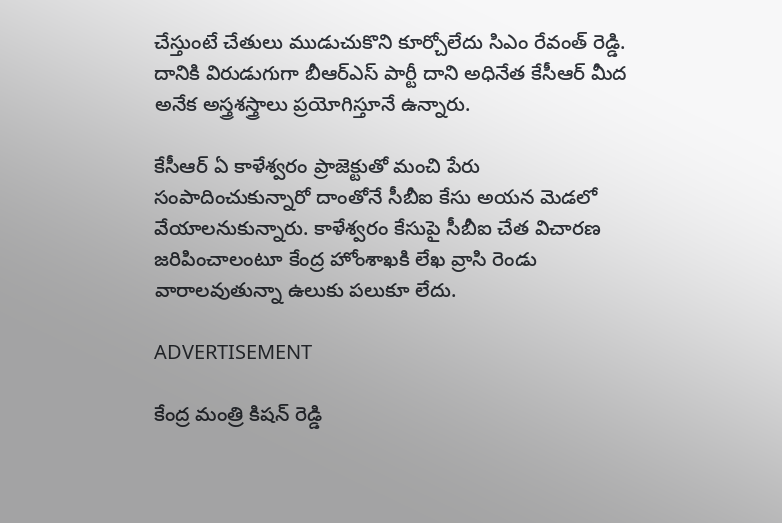చేస్తుంటే చేతులు ముడుచుకొని కూర్చోలేదు సిఎం రేవంత్ రెడ్డి. దానికి విరుడుగుగా బీఆర్ఎస్‌ పార్టీ దాని అధినేత కేసీఆర్‌ మీద అనేక అస్త్రశస్త్రాలు ప్రయోగిస్తూనే ఉన్నారు.

కేసీఆర్‌ ఏ కాళేశ్వరం ప్రాజెక్టుతో మంచి పేరు సంపాదించుకున్నారో దాంతోనే సీబీఐ కేసు అయన మెడలో వేయాలనుకున్నారు. కాళేశ్వరం కేసుపై సీబీఐ చేత విచారణ జరిపించాలంటూ కేంద్ర హోంశాఖకి లేఖ వ్రాసి రెండు వారాలవుతున్నా ఉలుకు పలుకూ లేదు.

ADVERTISEMENT

కేంద్ర మంత్రి కిషన్ రెడ్డి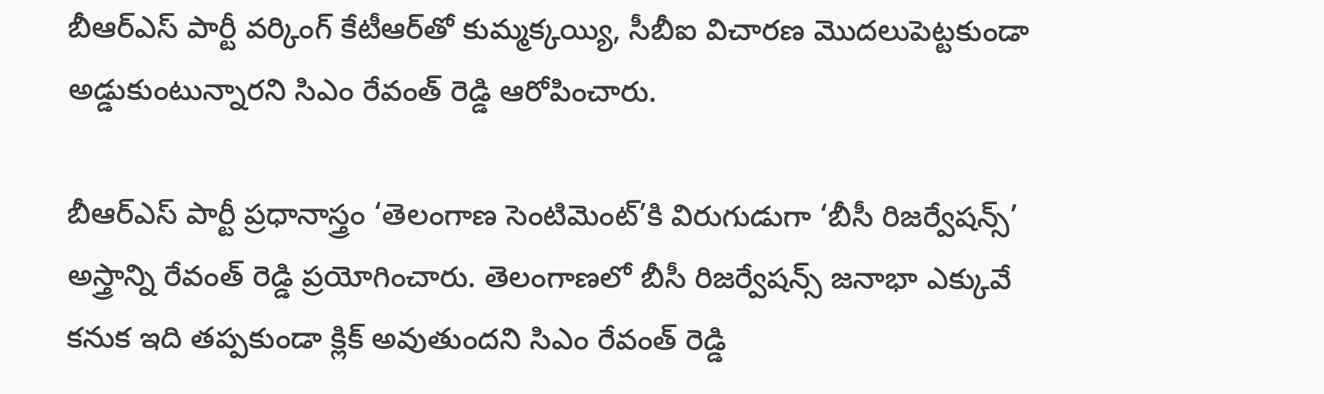బీఆర్ఎస్‌ పార్టీ వర్కింగ్ కేటీఆర్‌తో కుమ్మక్కయ్యి, సీబీఐ విచారణ మొదలుపెట్టకుండా అడ్డుకుంటున్నారని సిఎం రేవంత్ రెడ్డి ఆరోపించారు.

బీఆర్ఎస్‌ పార్టీ ప్రధానాస్త్రం ‘తెలంగాణ సెంటిమెంట్’కి విరుగుడుగా ‘బీసీ రిజర్వేషన్స్‌’ అస్త్రాన్ని రేవంత్ రెడ్డి ప్రయోగించారు. తెలంగాణలో బీసీ రిజర్వేషన్స్‌ జనాభా ఎక్కువే కనుక ఇది తప్పకుండా క్లిక్ అవుతుందని సిఎం రేవంత్ రెడ్డి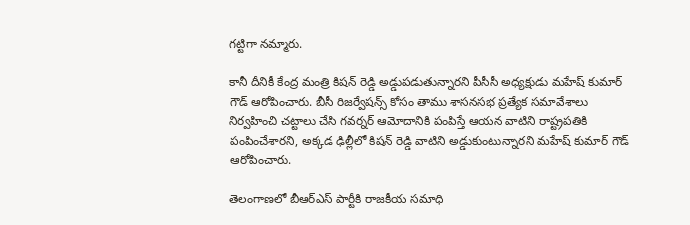గట్టిగా నమ్మారు.

కానీ దీనికీ కేంద్ర మంత్రి కిషన్ రెడ్డి అడ్డుపడుతున్నారని పీసీసీ అధ్యక్షుడు మహేష్ కుమార్ గౌడ్‌ ఆరోపించారు. బీసీ రిజర్వేషన్స్‌ కోసం తాము శాసనసభ ప్రత్యేక సమావేశాలు నిర్వహించి చట్టాలు చేసి గవర్నర్ ఆమోదానికి పంపిస్తే ఆయన వాటిని రాష్ట్రపతికి పంపించేశారని, అక్కడ ఢిల్లీలో కిషన్ రెడ్డి వాటిని అడ్డుకుంటున్నారని మహేష్ కుమార్ గౌడ్‌ ఆరోపించారు.

తెలంగాణలో బీఆర్ఎస్‌ పార్టీకి రాజకీయ సమాధి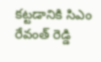కట్టడానికి సిఎం రేవంత్ రెడ్డి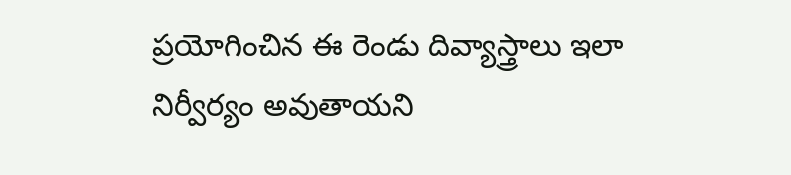ప్రయోగించిన ఈ రెండు దివ్యాస్త్రాలు ఇలా నిర్వీర్యం అవుతాయని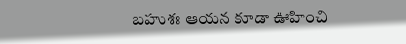బహుశః ఆయన కూడా ఊహించి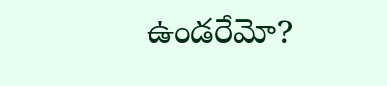ఉండరేమో?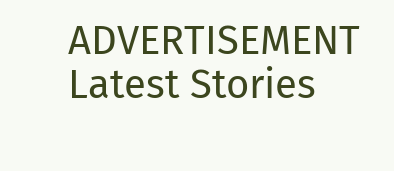ADVERTISEMENT
Latest Stories